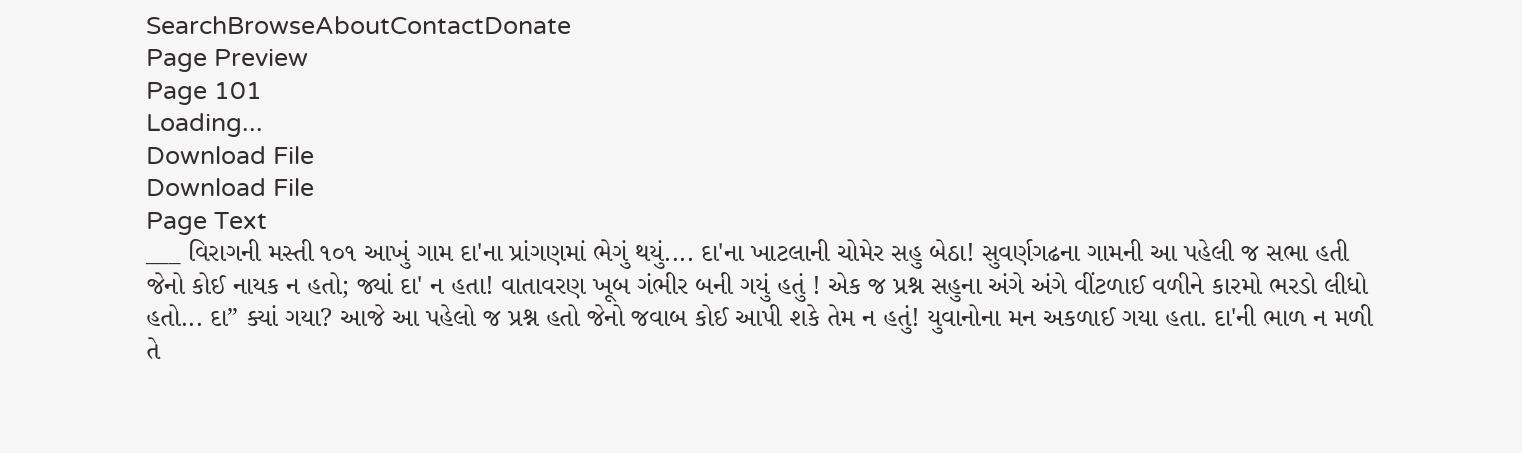SearchBrowseAboutContactDonate
Page Preview
Page 101
Loading...
Download File
Download File
Page Text
___ વિરાગની મસ્તી ૧૦૧ આખું ગામ દા'ના પ્રાંગણમાં ભેગું થયું.... દા'ના ખાટલાની ચોમેર સહુ બેઠા! સુવર્ણગઢના ગામની આ પહેલી જ સભા હતી જેનો કોઈ નાયક ન હતો; જ્યાં દા' ન હતા! વાતાવરણ ખૂબ ગંભીર બની ગયું હતું ! એક જ પ્રશ્ન સહુના અંગે અંગે વીંટળાઈ વળીને કારમો ભરડો લીધો હતો... દા” ક્યાં ગયા? આજે આ પહેલો જ પ્રશ્ન હતો જેનો જવાબ કોઈ આપી શકે તેમ ન હતું! યુવાનોના મન અકળાઈ ગયા હતા. દા'ની ભાળ ન મળી તે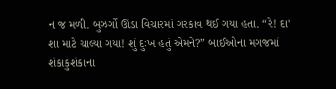ન જ મળી. બુઝર્ગો ઊંડા વિચારમાં ગરકાવ થઈ ગયા હતા. “રે! દા' શા માટે ચાલ્યા ગયા! શું દુઃખ હતું એમને?” બાઈઓના મગજમાં શંકાકુશંકાના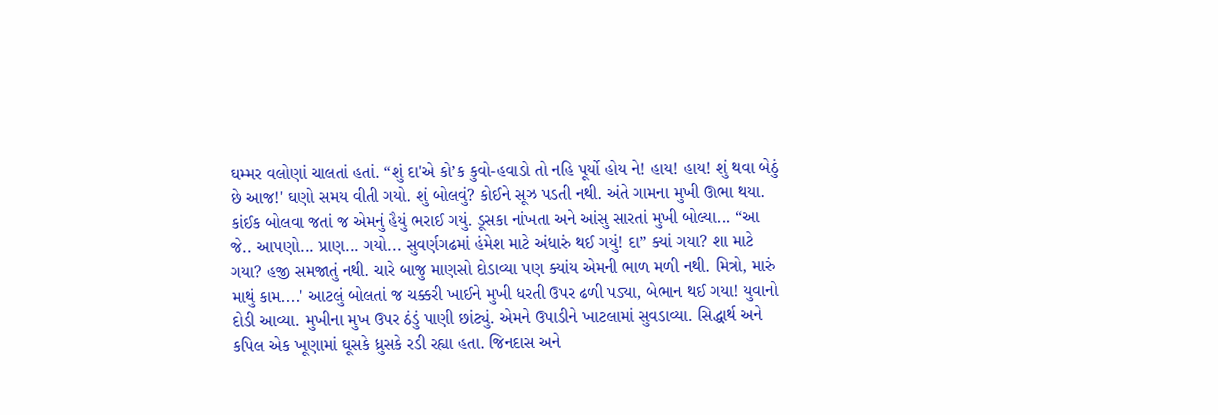ઘમ્મર વલોણાં ચાલતાં હતાં. “શું દા'એ કો’ક કુવો-હવાડો તો નહિ પૂર્યો હોય ને! હાય! હાય! શું થવા બેઠું છે આજ!' ઘણો સમય વીતી ગયો. શું બોલવું? કોઈને સૂઝ પડતી નથી. અંતે ગામના મુખી ઊભા થયા. કાંઈક બોલવા જતાં જ એમનું હૈયું ભરાઈ ગયું. ડૂસકા નાંખતા અને આંસુ સારતાં મુખી બોલ્યા... “આ જે.. આપણો... પ્રાણ... ગયો... સુવર્ણગઢમાં હંમેશ માટે અંધારું થઈ ગયું! દા” ક્યાં ગયા? શા માટે ગયા? હજી સમજાતું નથી. ચારે બાજુ માણસો દોડાવ્યા પણ ક્યાંય એમની ભાળ મળી નથી. મિત્રો, મારું માથું કામ....' આટલું બોલતાં જ ચક્કરી ખાઈને મુખી ધરતી ઉપર ઢળી પડ્યા, બેભાન થઈ ગયા! યુવાનો દોડી આવ્યા. મુખીના મુખ ઉપર ઠંડું પાણી છાંટ્યું. એમને ઉપાડીને ખાટલામાં સુવડાવ્યા. સિદ્ધાર્થ અને કપિલ એક ખૂણામાં ઘૂસકે ધ્રુસકે રડી રહ્યા હતા. જિનદાસ અને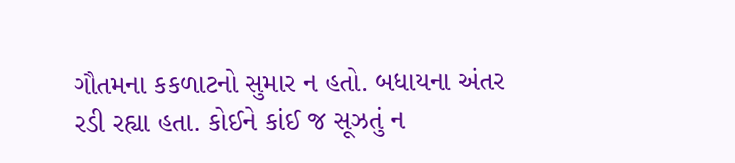ગૌતમના કકળાટનો સુમાર ન હતો. બધાયના અંતર રડી રહ્યા હતા. કોઈને કાંઈ જ સૂઝતું ન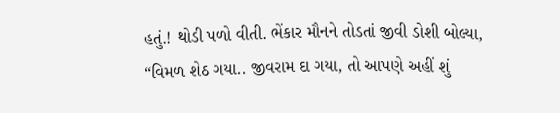હતું.! થોડી પળો વીતી. ભેંકાર મૌનને તોડતાં જીવી ડોશી બોલ્યા, “વિમળ શેઠ ગયા.. જીવરામ દા ગયા, તો આપણે અહીં શું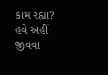કામ રહ્યા? હવે અહીં જીવવા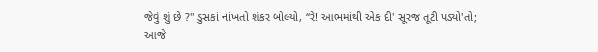જેવું શું છે ?'' ડુસકાં નાંખતો શંકર બોલ્યો, “રે! આભમાંથી એક દી' સૂરજ તૂટી પડ્યો'તો; આજે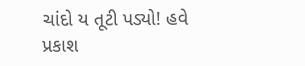ચાંદો ય તૂટી પડ્યો! હવે પ્રકાશ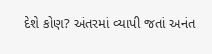દેશે કોણ? અંતરમાં વ્યાપી જતાં અનંત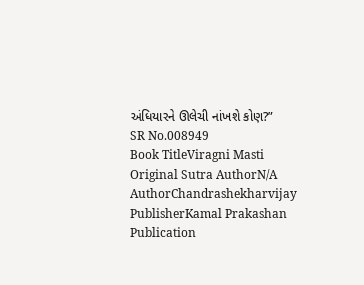અંધિયારને ઊલેચી નાંખશે કોણ?”
SR No.008949
Book TitleViragni Masti
Original Sutra AuthorN/A
AuthorChandrashekharvijay
PublisherKamal Prakashan
Publication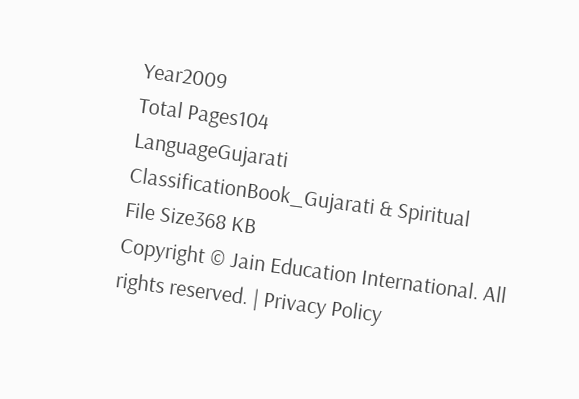Year2009
Total Pages104
LanguageGujarati
ClassificationBook_Gujarati & Spiritual
File Size368 KB
Copyright © Jain Education International. All rights reserved. | Privacy Policy